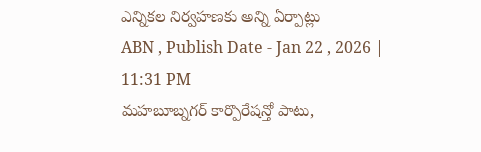ఎన్నికల నిర్వహణకు అన్ని ఏర్పాట్లు
ABN , Publish Date - Jan 22 , 2026 | 11:31 PM
మహబూబ్నగర్ కార్పొరేషన్తో పాటు,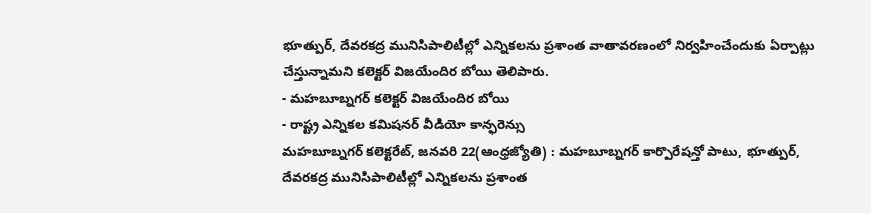భూత్పుర్, దేవరకద్ర మునిసిపాలిటీల్లో ఎన్నికలను ప్రశాంత వాతావరణంలో నిర్వహించేందుకు ఏర్పాట్లు చేస్తున్నామని కలెక్టర్ విజయేందిర బోయి తెలిపారు.
- మహబూబ్నగర్ కలెక్టర్ విజయేందిర బోయి
- రాష్ట్ర ఎన్నికల కమిషనర్ వీడియో కాన్ఫరెన్సు
మహబూబ్నగర్ కలెక్టరేట్, జనవరి 22(ఆంధ్రజ్యోతి) : మహబూబ్నగర్ కార్పొరేషన్తో పాటు, భూత్పుర్, దేవరకద్ర మునిసిపాలిటీల్లో ఎన్నికలను ప్రశాంత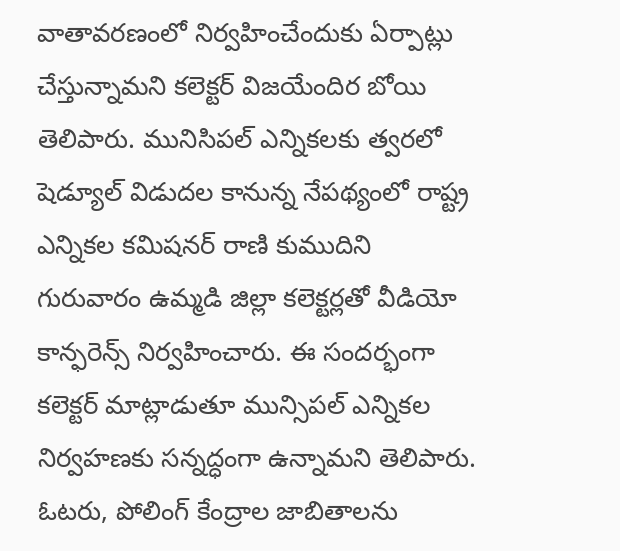వాతావరణంలో నిర్వహించేందుకు ఏర్పాట్లు చేస్తున్నామని కలెక్టర్ విజయేందిర బోయి తెలిపారు. మునిసిపల్ ఎన్నికలకు త్వరలో షెడ్యూల్ విడుదల కానున్న నేపథ్యంలో రాష్ట్ర ఎన్నికల కమిషనర్ రాణి కుముదిని గురువారం ఉమ్మడి జిల్లా కలెక్టర్లతో వీడియో కాన్ఫరెన్స్ నిర్వహించారు. ఈ సందర్భంగా కలెక్టర్ మాట్లాడుతూ మున్సిపల్ ఎన్నికల నిర్వహణకు సన్నద్ధంగా ఉన్నామని తెలిపారు. ఓటరు, పోలింగ్ కేంద్రాల జాబితాలను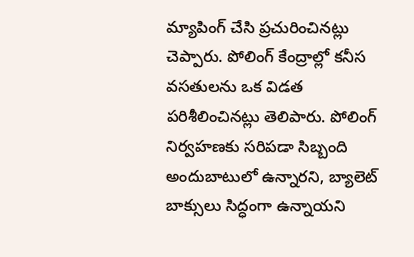మ్యాపింగ్ చేసి ప్రచురించినట్లు చెప్పారు. పోలింగ్ కేంద్రాల్లో కనీస వసతులను ఒక విడత పరిశీలించినట్లు తెలిపారు. పోలింగ్ నిర్వహణకు సరిపడా సిబ్బంది అందుబాటులో ఉన్నారని, బ్యాలెట్ బాక్సులు సిద్ధంగా ఉన్నాయని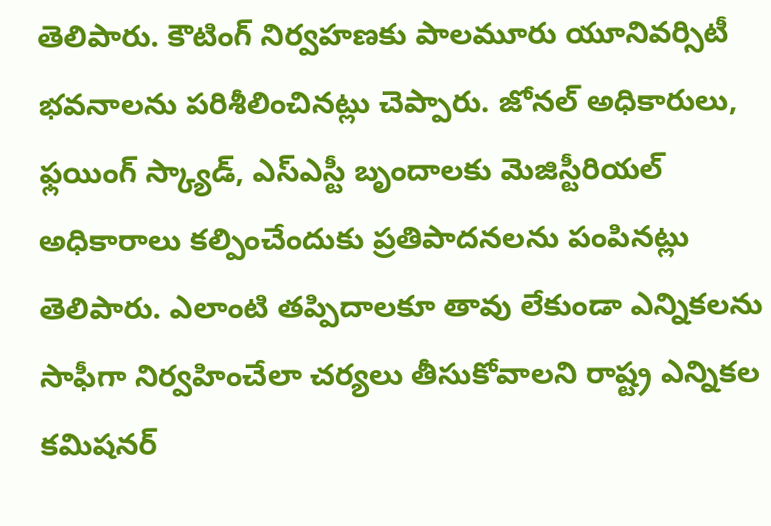తెలిపారు. కౌటింగ్ నిర్వహణకు పాలమూరు యూనివర్సిటీ భవనాలను పరిశీలించినట్లు చెప్పారు. జోనల్ అధికారులు, ఫ్లయింగ్ స్క్యాడ్, ఎస్ఎస్టీ బృందాలకు మెజిస్టీరియల్ అధికారాలు కల్పించేందుకు ప్రతిపాదనలను పంపినట్లు తెలిపారు. ఎలాంటి తప్పిదాలకూ తావు లేకుండా ఎన్నికలను సాఫీగా నిర్వహించేలా చర్యలు తీసుకోవాలని రాష్ట్ర ఎన్నికల కమిషనర్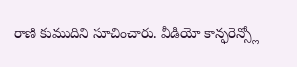రాణి కుముదిని సూచించారు. వీడియో కాన్ఫరెన్స్లో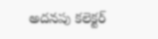అదనపు కలెక్టర్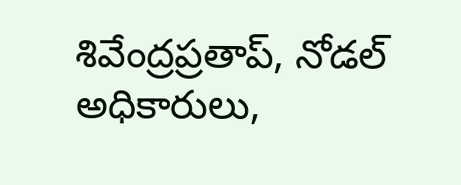శివేంద్రప్రతాప్, నోడల్ అధికారులు,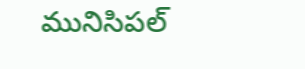మునిసిపల్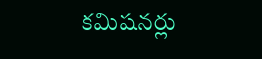కమిషనర్లు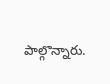పాల్గొన్నారు.